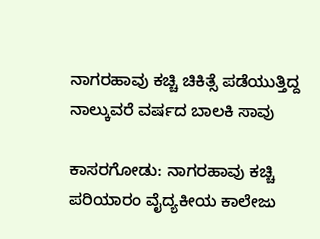ನಾಗರಹಾವು ಕಚ್ಚಿ ಚಿಕಿತ್ಸೆ ಪಡೆಯುತ್ತಿದ್ದ ನಾಲ್ಕುವರೆ ವರ್ಷದ ಬಾಲಕಿ ಸಾವು

ಕಾಸರಗೋಡು: ನಾಗರಹಾವು ಕಚ್ಚಿ ಪರಿಯಾರಂ ವೈದ್ಯಕೀಯ ಕಾಲೇಜು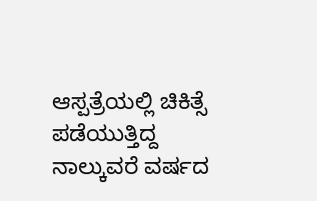ಆಸ್ಪತ್ರೆಯಲ್ಲಿ ಚಿಕಿತ್ಸೆ ಪಡೆಯುತ್ತಿದ್ದ ನಾಲ್ಕುವರೆ ವರ್ಷದ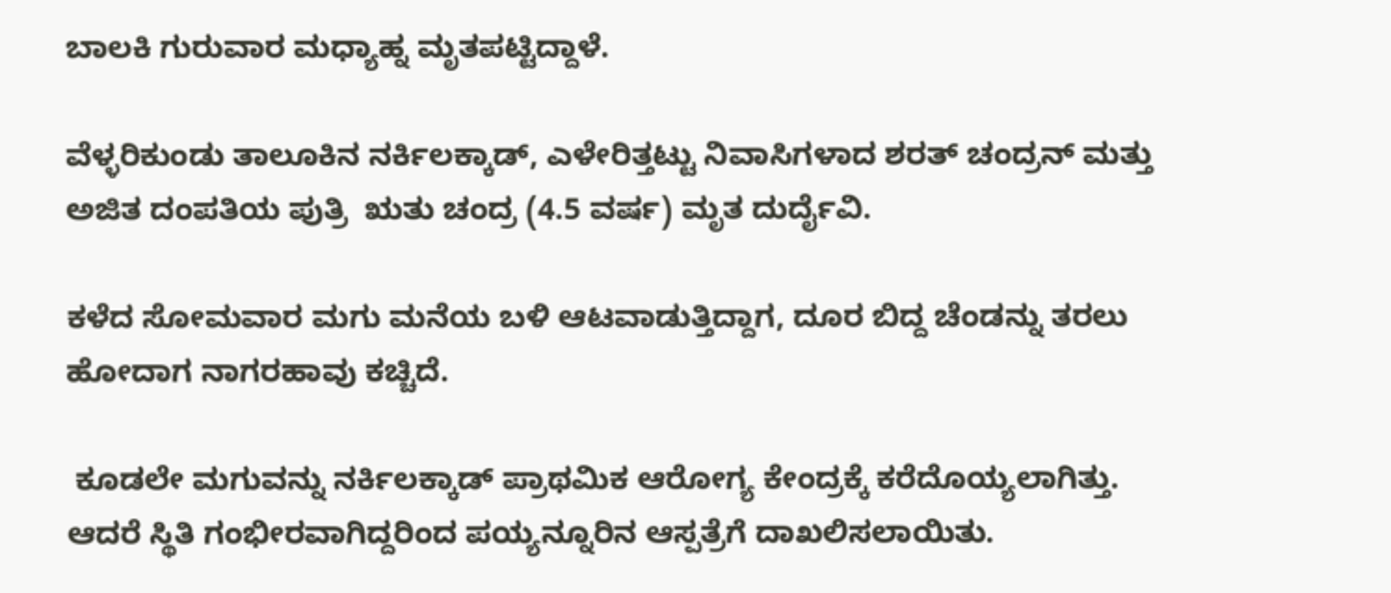ಬಾಲಕಿ ಗುರುವಾರ ಮಧ್ಯಾಹ್ನ ಮೃತಪಟ್ಟಿದ್ದಾಳೆ.

ವೆಳ್ಳರಿಕುಂಡು ತಾಲೂಕಿನ ನರ್ಕಿಲಕ್ಕಾಡ್, ಎಳೇರಿತ್ತಟ್ಟು ನಿವಾಸಿಗಳಾದ ಶರತ್ ಚಂದ್ರನ್ ಮತ್ತು ಅಜಿತ ದಂಪತಿಯ ಪುತ್ರಿ  ಋತು ಚಂದ್ರ (4.5 ವರ್ಷ) ಮೃತ ದುರ್ದೈವಿ.

ಕಳೆದ ಸೋಮವಾರ ಮಗು ಮನೆಯ ಬಳಿ ಆಟವಾಡುತ್ತಿದ್ದಾಗ, ದೂರ ಬಿದ್ದ ಚೆಂಡನ್ನು ತರಲು ಹೋದಾಗ ನಾಗರಹಾವು ಕಚ್ಚಿದೆ.

 ಕೂಡಲೇ ಮಗುವನ್ನು ನರ್ಕಿಲಕ್ಕಾಡ್ ಪ್ರಾಥಮಿಕ ಆರೋಗ್ಯ ಕೇಂದ್ರಕ್ಕೆ ಕರೆದೊಯ್ಯಲಾಗಿತ್ತು. ಆದರೆ ಸ್ಥಿತಿ ಗಂಭೀರವಾಗಿದ್ದರಿಂದ ಪಯ್ಯನ್ನೂರಿನ ಆಸ್ಪತ್ರೆಗೆ ದಾಖಲಿಸಲಾಯಿತು.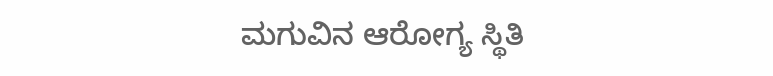ಮಗುವಿನ ಆರೋಗ್ಯ ಸ್ಥಿತಿ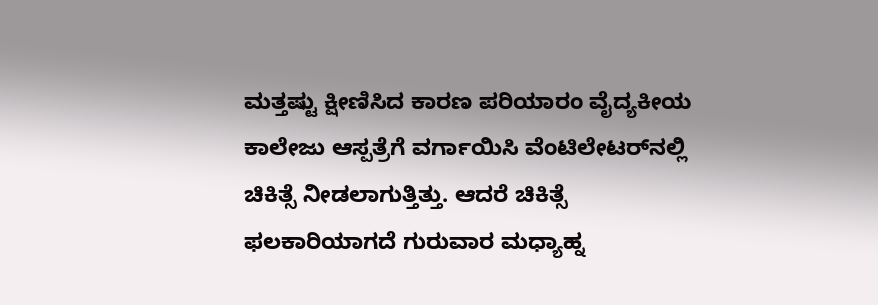ಮತ್ತಷ್ಟು ಕ್ಷೀಣಿಸಿದ ಕಾರಣ ಪರಿಯಾರಂ ವೈದ್ಯಕೀಯ ಕಾಲೇಜು ಆಸ್ಪತ್ರೆಗೆ ವರ್ಗಾಯಿಸಿ ವೆಂಟಿಲೇಟರ್‌ನಲ್ಲಿ ಚಿಕಿತ್ಸೆ ನೀಡಲಾಗುತ್ತಿತ್ತು. ಆದರೆ ಚಿಕಿತ್ಸೆ ಫಲಕಾರಿಯಾಗದೆ ಗುರುವಾರ ಮಧ್ಯಾಹ್ನ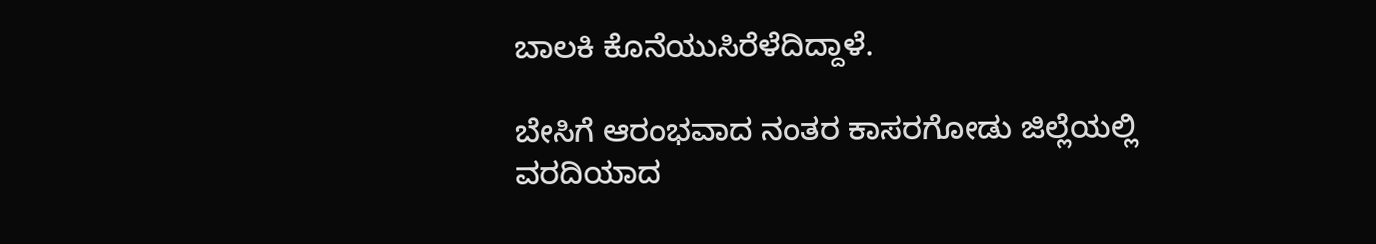ಬಾಲಕಿ ಕೊನೆಯುಸಿರೆಳೆದಿದ್ದಾಳೆ.

ಬೇಸಿಗೆ ಆರಂಭವಾದ ನಂತರ ಕಾಸರಗೋಡು ಜಿಲ್ಲೆಯಲ್ಲಿ ವರದಿಯಾದ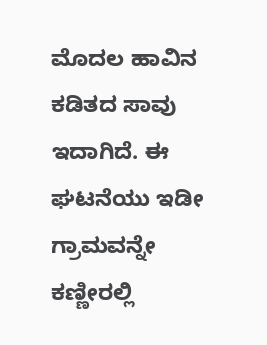ಮೊದಲ ಹಾವಿನ ಕಡಿತದ ಸಾವು ಇದಾಗಿದೆ. ಈ ಘಟನೆಯು ಇಡೀ ಗ್ರಾಮವನ್ನೇ ಕಣ್ಣೀರಲ್ಲಿ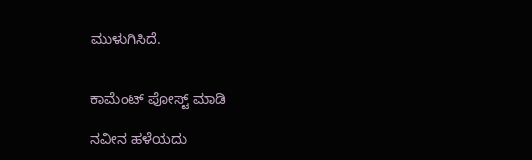ಮುಳುಗಿಸಿದೆ.


ಕಾಮೆಂಟ್‌‌ ಪೋಸ್ಟ್‌ ಮಾಡಿ

ನವೀನ ಹಳೆಯದು